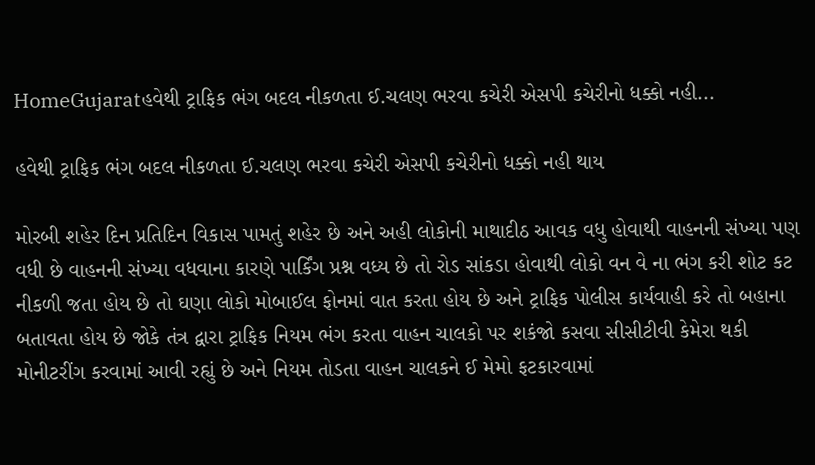HomeGujaratહવેથી ટ્રાફિક ભંગ બદલ નીકળતા ઈ.ચલણ ભરવા કચેરી એસપી કચેરીનો ધક્કો નહી...

હવેથી ટ્રાફિક ભંગ બદલ નીકળતા ઈ.ચલણ ભરવા કચેરી એસપી કચેરીનો ધક્કો નહી થાય

મોરબી શહેર દિન પ્રતિદિન વિકાસ પામતું શહેર છે અને અહી લોકોની માથાદીઠ આવક વધુ હોવાથી વાહનની સંખ્યા પણ વધી છે વાહનની સંખ્યા વધવાના કારણે પાર્કિંગ પ્રશ્ન વધ્ય છે તો રોડ સાંકડા હોવાથી લોકો વન વે ના ભંગ કરી શોટ કટ નીકળી જતા હોય છે તો ઘણા લોકો મોબાઈલ ફોનમાં વાત કરતા હોય છે અને ટ્રાફિક પોલીસ કાર્યવાહી કરે તો બહાના બતાવતા હોય છે જોકે તંત્ર દ્વારા ટ્રાફિક નિયમ ભંગ કરતા વાહન ચાલકો પર શકંજો કસવા સીસીટીવી કેમેરા થકી મોનીટરીંગ કરવામાં આવી રહ્યું છે અને નિયમ તોડતા વાહન ચાલકને ઈ મેમો ફટકારવામાં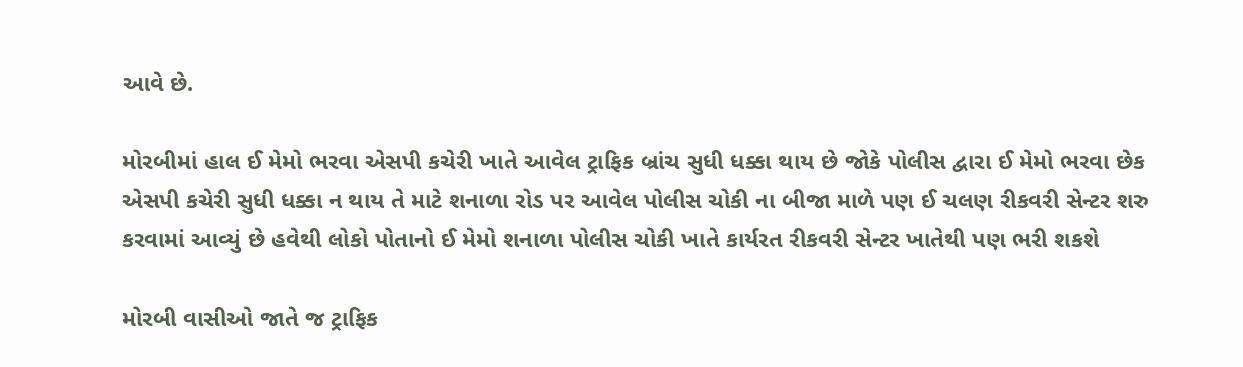આવે છે.

મોરબીમાં હાલ ઈ મેમો ભરવા એસપી કચેરી ખાતે આવેલ ટ્રાફિક બ્રાંચ સુધી ધક્કા થાય છે જોકે પોલીસ દ્વારા ઈ મેમો ભરવા છેક એસપી કચેરી સુધી ધક્કા ન થાય તે માટે શનાળા રોડ પર આવેલ પોલીસ ચોકી ના બીજા માળે પણ ઈ ચલણ રીકવરી સેન્ટર શરુ કરવામાં આવ્યું છે હવેથી લોકો પોતાનો ઈ મેમો શનાળા પોલીસ ચોકી ખાતે કાર્યરત રીકવરી સેન્ટર ખાતેથી પણ ભરી શકશે

મોરબી વાસીઓ જાતે જ ટ્રાફિક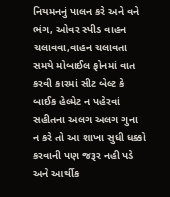નિયમનનું પાલન કરે અને વને ભંગ, ઓવર સ્પીડ વાહન ચલાવવા,વાહન ચલાવતા સમયે મોબાઈલ ફોનમાં વાત કરવી કારમાં સીટ બેલ્ટ કે બાઈક હેલ્મેટ ન પહેરવાં સહીતના અલગ અલગ ગુના ન કરે તો આ શાખા સુધી ધક્કો કરવાની પણ જરૂર નહી પડે અને આર્થીક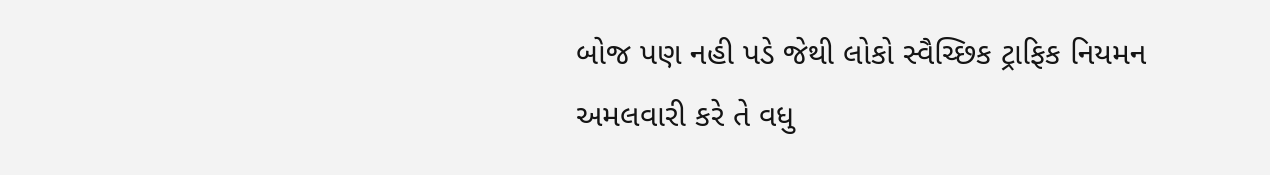બોજ પણ નહી પડે જેથી લોકો સ્વૈચ્છિક ટ્રાફિક નિયમન અમલવારી કરે તે વધુ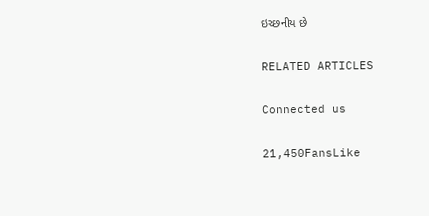ઇચ્છનીય છે

RELATED ARTICLES

Connected us

21,450FansLike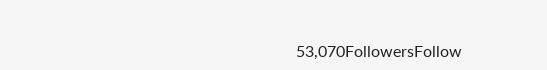53,070FollowersFollow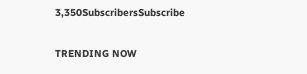3,350SubscribersSubscribe

TRENDING NOW